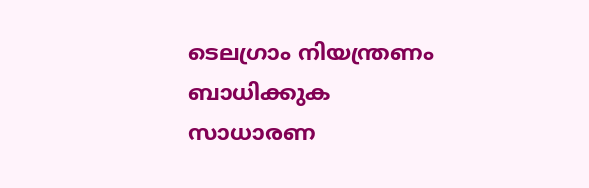ടെലഗ്രാം നിയന്ത്രണം ബാധിക്കുക സാധാരണ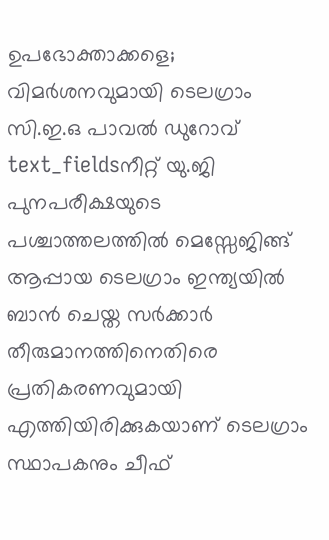ഉപഭോക്താക്കളെ; വിമർശനവുമായി ടെലഗ്രാം സി.ഇ.ഒ പാവൽ ഡുറോവ്
text_fieldsനീറ്റ് യു.ജി പുനപരീക്ഷയുടെ പശ്ചാത്തലത്തിൽ മെസ്സേജിങ്ങ് ആപ്പായ ടെലഗ്രാം ഇന്ത്യയിൽ ബാൻ ചെയ്ത സർക്കാർ തീരുമാനത്തിനെതിരെ പ്രതികരണവുമായി എത്തിയിരിക്കുകയാണ് ടെലഗ്രാം സ്ഥാപകനും ചീഫ്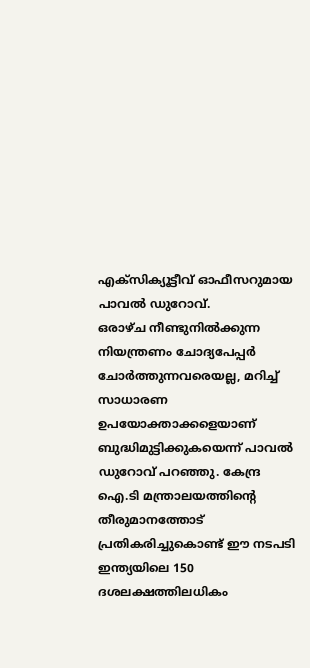എക്സിക്യൂട്ടീവ് ഓഫീസറുമായ പാവൽ ഡുറോവ്.
ഒരാഴ്ച നീണ്ടുനിൽക്കുന്ന നിയന്ത്രണം ചോദ്യപേപ്പർ ചോർത്തുന്നവരെയല്ല, മറിച്ച് സാധാരണ ഉപയോക്താക്കളെയാണ് ബുദ്ധിമുട്ടിക്കുകയെന്ന് പാവൽ ഡുറോവ് പറഞ്ഞു. കേന്ദ്ര ഐ.ടി മന്ത്രാലയത്തിന്റെ തീരുമാനത്തോട് പ്രതികരിച്ചുകൊണ്ട് ഈ നടപടി ഇന്ത്യയിലെ 150 ദശലക്ഷത്തിലധികം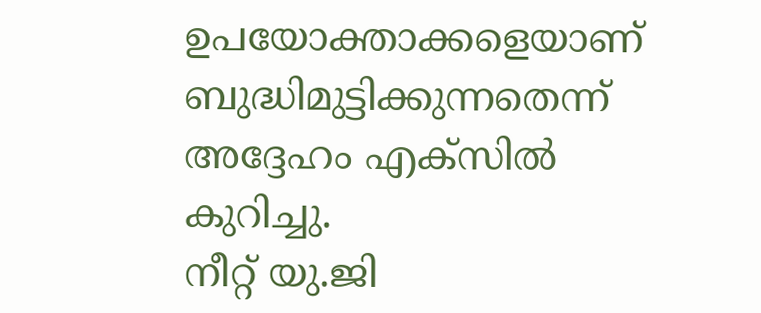ഉപയോക്താക്കളെയാണ് ബുദ്ധിമുട്ടിക്കുന്നതെന്ന് അദ്ദേഹം എക്സിൽ കുറിച്ചു.
നീറ്റ് യു.ജി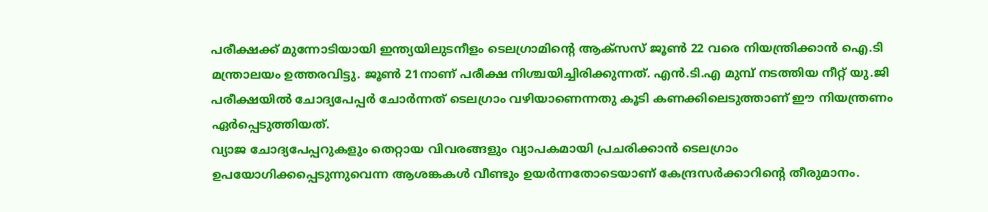പരീക്ഷക്ക് മുന്നോടിയായി ഇന്ത്യയിലുടനീളം ടെലഗ്രാമിന്റെ ആക്സസ് ജൂൺ 22 വരെ നിയന്ത്രിക്കാൻ ഐ.ടി മന്ത്രാലയം ഉത്തരവിട്ടു. ജൂൺ 21നാണ് പരീക്ഷ നിശ്ചയിച്ചിരിക്കുന്നത്. എൻ.ടി.എ മുമ്പ് നടത്തിയ നീറ്റ് യു.ജി പരീക്ഷയിൽ ചോദ്യപേപ്പർ ചോർന്നത് ടെലഗ്രാം വഴിയാണെന്നതു കൂടി കണക്കിലെടുത്താണ് ഈ നിയന്ത്രണം ഏർപ്പെടുത്തിയത്.
വ്യാജ ചോദ്യപേപ്പറുകളും തെറ്റായ വിവരങ്ങളും വ്യാപകമായി പ്രചരിക്കാൻ ടെലഗ്രാം ഉപയോഗിക്കപ്പെടുന്നുവെന്ന ആശങ്കകൾ വീണ്ടും ഉയർന്നതോടെയാണ് കേന്ദ്രസർക്കാറിന്റെ തീരുമാനം.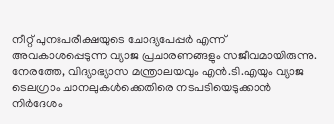നീറ്റ് പുനഃപരീക്ഷയുടെ ചോദ്യപേപ്പർ എന്ന് അവകാശപ്പെടുന്ന വ്യാജ പ്രചാരണങ്ങളും സജീവമായിരുന്നു.
നേരത്തേ, വിദ്യാഭ്യാസ മന്ത്രാലയവും എൻ.ടി.എയും വ്യാജ ടെലഗ്രാം ചാനലുകൾക്കെതിരെ നടപടിയെടുക്കാൻ നിർദേശം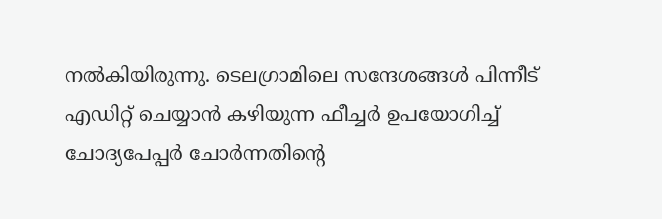നൽകിയിരുന്നു. ടെലഗ്രാമിലെ സന്ദേശങ്ങൾ പിന്നീട് എഡിറ്റ് ചെയ്യാൻ കഴിയുന്ന ഫീച്ചർ ഉപയോഗിച്ച് ചോദ്യപേപ്പർ ചോർന്നതിന്റെ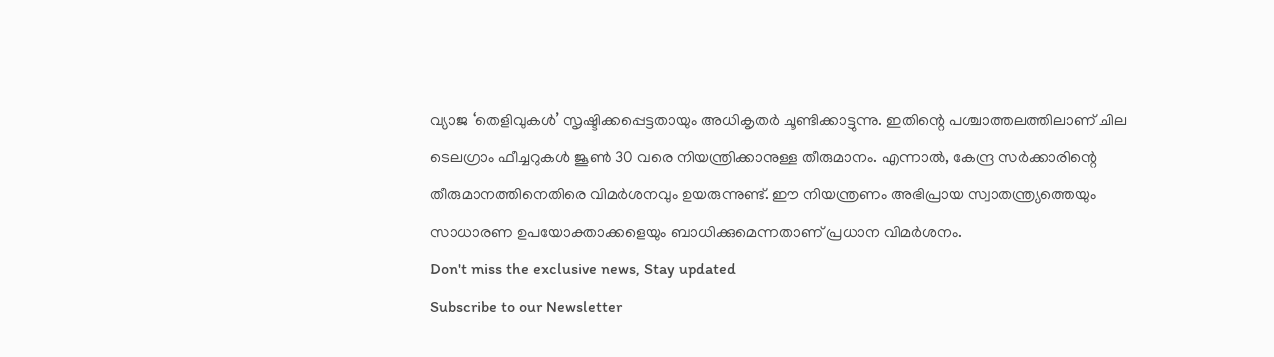വ്യാജ ‘തെളിവുകൾ’ സൃഷ്ടിക്കപ്പെട്ടതായും അധികൃതർ ചൂണ്ടിക്കാട്ടുന്നു. ഇതിന്റെ പശ്ചാത്തലത്തിലാണ് ചില ടെലഗ്രാം ഫീച്ചറുകൾ ജൂൺ 30 വരെ നിയന്ത്രിക്കാനുള്ള തീരുമാനം. എന്നാൽ, കേന്ദ്ര സർക്കാരിന്റെ തീരുമാനത്തിനെതിരെ വിമർശനവും ഉയരുന്നുണ്ട്. ഈ നിയന്ത്രണം അഭിപ്രായ സ്വാതന്ത്ര്യത്തെയും സാധാരണ ഉപയോക്താക്കളെയും ബാധിക്കുമെന്നതാണ് പ്രധാന വിമർശനം.
Don't miss the exclusive news, Stay updated
Subscribe to our Newsletter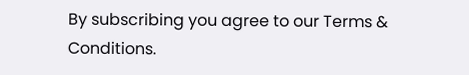By subscribing you agree to our Terms & Conditions.